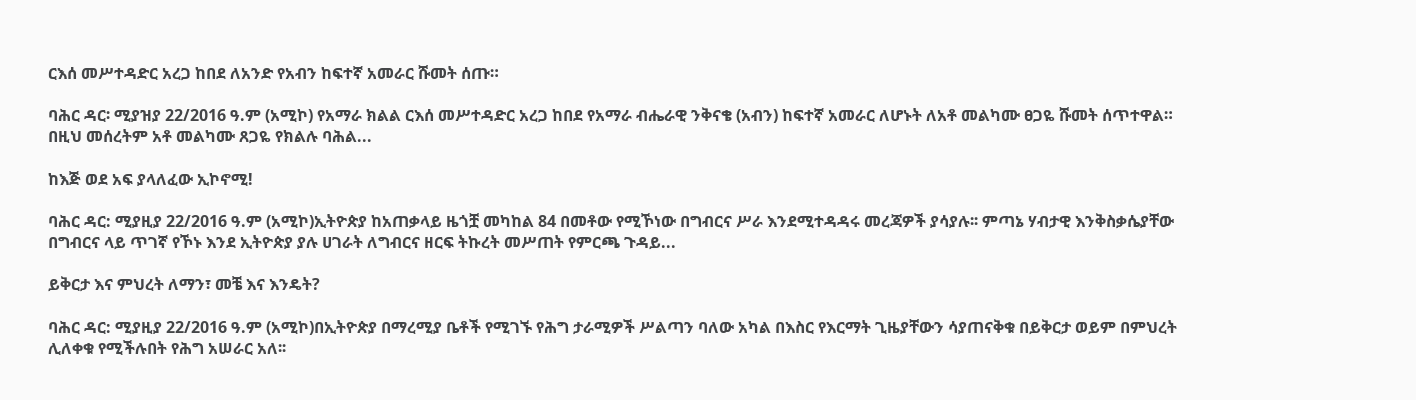ርእሰ መሥተዳድር አረጋ ከበደ ለአንድ የአብን ከፍተኛ አመራር ሹመት ሰጡ።

ባሕር ዳር፡ ሚያዝያ 22/2016 ዓ.ም (አሚኮ) የአማራ ክልል ርእሰ መሥተዳድር አረጋ ከበደ የአማራ ብሔራዊ ንቅናቄ (አብን) ከፍተኛ አመራር ለሆኑት ለአቶ መልካሙ ፀጋዬ ሹመት ሰጥተዋል። በዚህ መሰረትም አቶ መልካሙ ጸጋዬ የክልሉ ባሕል...

ከእጅ ወደ አፍ ያላለፈው ኢኮኖሚ!

ባሕር ዳር: ሚያዚያ 22/2016 ዓ.ም (አሚኮ)ኢትዮጵያ ከአጠቃላይ ዜጎቿ መካከል 84 በመቶው የሚኾነው በግብርና ሥራ እንደሚተዳዳሩ መረጃዎች ያሳያሉ፡፡ ምጣኔ ሃብታዊ እንቅስቃሴያቸው በግብርና ላይ ጥገኛ የኾኑ እንደ ኢትዮጵያ ያሉ ሀገራት ለግብርና ዘርፍ ትኩረት መሥጠት የምርጫ ጉዳይ...

ይቅርታ እና ምህረት ለማን፣ መቼ እና እንዴት?

ባሕር ዳር: ሚያዚያ 22/2016 ዓ.ም (አሚኮ)በኢትዮጵያ በማረሚያ ቤቶች የሚገኙ የሕግ ታራሚዎች ሥልጣን ባለው አካል በእስር የእርማት ጊዜያቸውን ሳያጠናቅቁ በይቅርታ ወይም በምህረት ሊለቀቁ የሚችሉበት የሕግ አሠራር አለ፡፡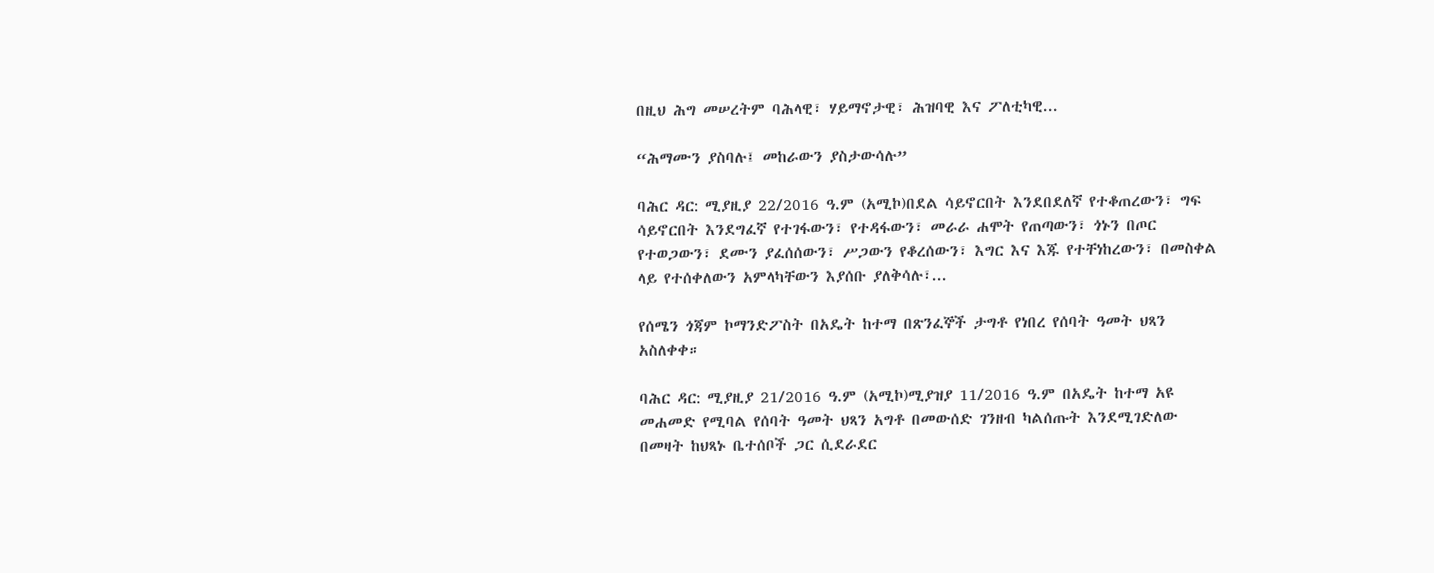በዚህ ሕግ መሠረትም ባሕላዊ፣ ሃይማኖታዊ፣ ሕዝባዊ እና ፖለቲካዊ...

“ሕማሙን ያስባሉ፤ መከራውን ያስታውሳሉ”

ባሕር ዳር: ሚያዚያ 22/2016 ዓ.ም (አሚኮ)በደል ሳይኖርበት እንደበደለኛ የተቆጠረውን፣ ግፍ ሳይኖርበት እንደግፈኛ የተገፋውን፣ የተዳፋውን፣ መራራ ሐሞት የጠጣውን፣ ጎኑን በጦር የተወጋውን፣ ደሙን ያፈሰሰውን፣ ሥጋውን የቆረሰውን፣ እግር እና እጁ የተቸነከረውን፣ በመስቀል ላይ የተሰቀለውን አምላካቸውን እያሰቡ ያለቅሳሉ፣...

የሰሜን ጎጃም ኮማንድፖስት በአዴት ከተማ በጽንፈኞች ታግቶ የነበረ የሰባት ዓመት ህጻን አስለቀቀ።

ባሕር ዳር: ሚያዚያ 21/2016 ዓ.ም (አሚኮ)ሚያዝያ 11/2016 ዓ.ም በአዴት ከተማ አዩ መሐመድ የሚባል የሰባት ዓመት ህጻን አግቶ በመውሰድ ገንዘብ ካልሰጡት እንደሚገድለው በመዛት ከህጻኑ ቤተሰቦች ጋር ሲደራደር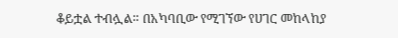ቆይቷል ተብሏል። በአካባቢው የሚገኘው የሀገር መከላከያ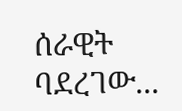ሰራዊት ባደረገው...